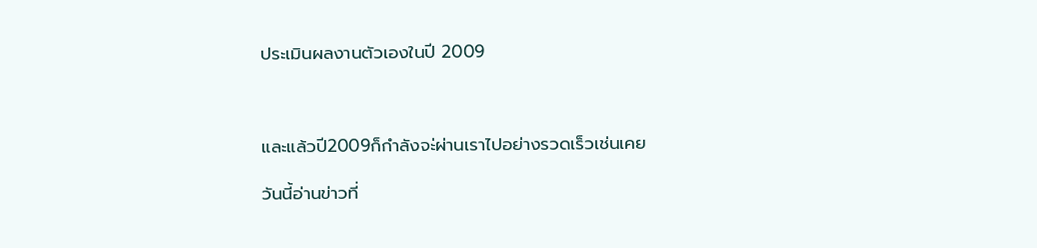ประเมินผลงานตัวเองในปี 2009



และแล้วปี2009ก็กำลังจะ่ผ่านเราไปอย่างรวดเร็วเช่นเคย

วันนี้อ่านข่าวที่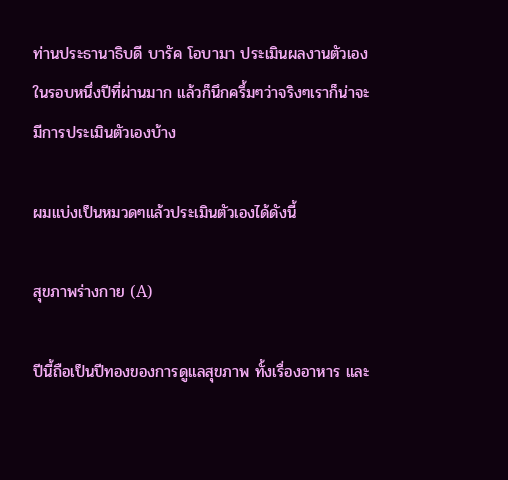ท่านประธานาธิบดี บารัค โอบามา ประเมินผลงานตัวเองในรอบหนึ่งปีที่ผ่านมาก แล้วก็นึกครึ้มๆว่าจริงๆเราก็น่าจะมีการประเมินตัวเองบ้าง

ผมแบ่งเป็นหมวดๆแล้วประเมินตัวเองได้ดังนี้

สุขภาพร่างกาย (A)

ปีนี้ถือเป็นปีทองของการดูแลสุขภาพ ทั้งเรื่องอาหาร และ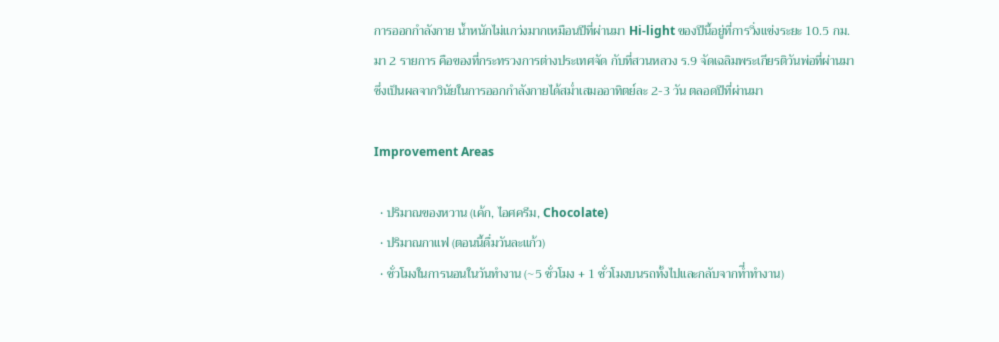การออกกำลังกาย น้ำหนักไม่แกว่งมากเหมือนปีที่ผ่านมา Hi-light ของปีนี้อยู่ที่การวิ่งแข่งระยะ 10.5 กม. มา 2 รายการ คือของที่กระทรวงการต่างประเทศจัด กับที่สวนหลวง ร.9 จัดเฉลิมพระเกียรติวันพ่อที่ผ่านมา ซึ่งเป็นผลจากวินัยในการออกกำลังกายได้สม่ำเสมออาทิตย์ละ 2-3 วัน ตลอดปีที่ผ่านมา

Improvement Areas

  • ปริมาณของหวาน (เค้ก, ไอศครีม, Chocolate)
  • ปริมาณกาแฟ (ตอนนี้ดื่มวันละแก้ว)
  • ชั่วโมงในการนอนในวันทำงาน (~5 ชั่วโมง + 1 ชั่วโมงบนรถทั้งไปและกลับจากที่ำทำงาน)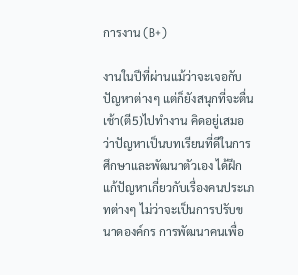การงาน (B+)

งานในปีที่ผ่านแม้ว่าจะเจอกับปัญหาต่างๆ แต่ก็ยังสนุกที่จะตื่นเช้า(ตี5)ไปทำงาน คิดอยู่เสมอว่าปัญหาเป็นบทเรียนที่ดีในการศึกษาและพัฒนาตัวเอง ได้ฝึกแก้ปัญหาเกี่ยวกับเรื่องคนประเภทต่างๆ ไม่ว่าจะเป็นการปรับขนาดองค์กร การพัฒนาคนเพื่อ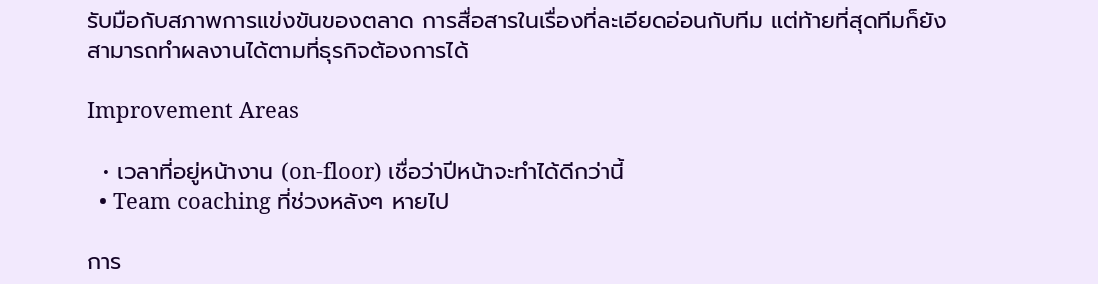รับมือกับสภาพการแข่งขันของตลาด การสื่อสารในเรื่องที่ละเอียดอ่อนกับทีม แต่ท้ายที่สุดทีมก็ยังสามารถทำผลงานได้ตามที่ธุรกิจต้องการได้

Improvement Areas

  • เวลาที่อยู่หน้างาน (on-floor) เชื่อว่าปีหน้าจะทำได้ดีกว่านี้
  • Team coaching ที่ช่วงหลังๆ หายไป

การ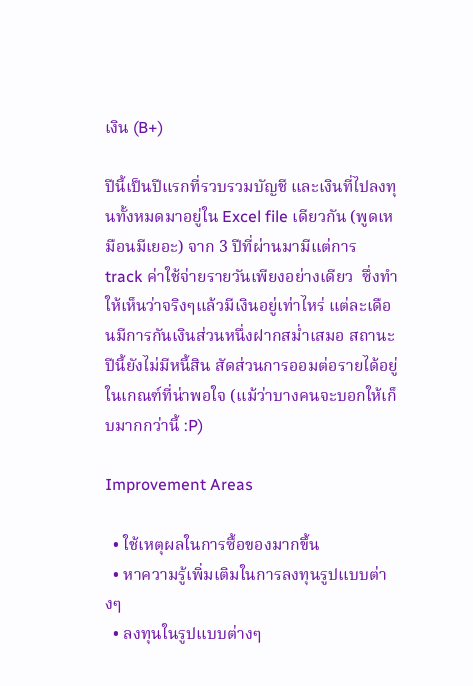เงิน (B+)

ปีนี้เป็นปีแรกที่รวบรวมบัญชี และเงินที่ไปลงทุนทั้งหมดมาอยู่ใน Excel file เดียวกัน (พูดเหมือนมีเยอะ) จาก 3 ปีที่ผ่านมามีแต่การ track ค่าใช้จ่ายรายวันเพียงอย่างเดียว  ซึ่งทำให้เห็นว่าจริงๆแล้วมีเงินอยู่เท่าไหร่ แต่ละเดือนมีการกันเงินส่วนหนึ่งฝากสม่ำเสมอ สถานะปีนี้ยังไม่มีหนี้สิน สัดส่วนการออมต่อรายได้อยู่ในเกณฑ์ที่น่าพอใจ (แม้ว่าบางคนจะบอกให้เก็บมากกว่านี้ :P)

Improvement Areas

  • ใช้เหตุผลในการซื้อของมากขึ้น
  • หาความรู้เพิ่มเติมในการลงทุนรูปแบบต่างๆ
  • ลงทุนในรูปแบบต่างๆ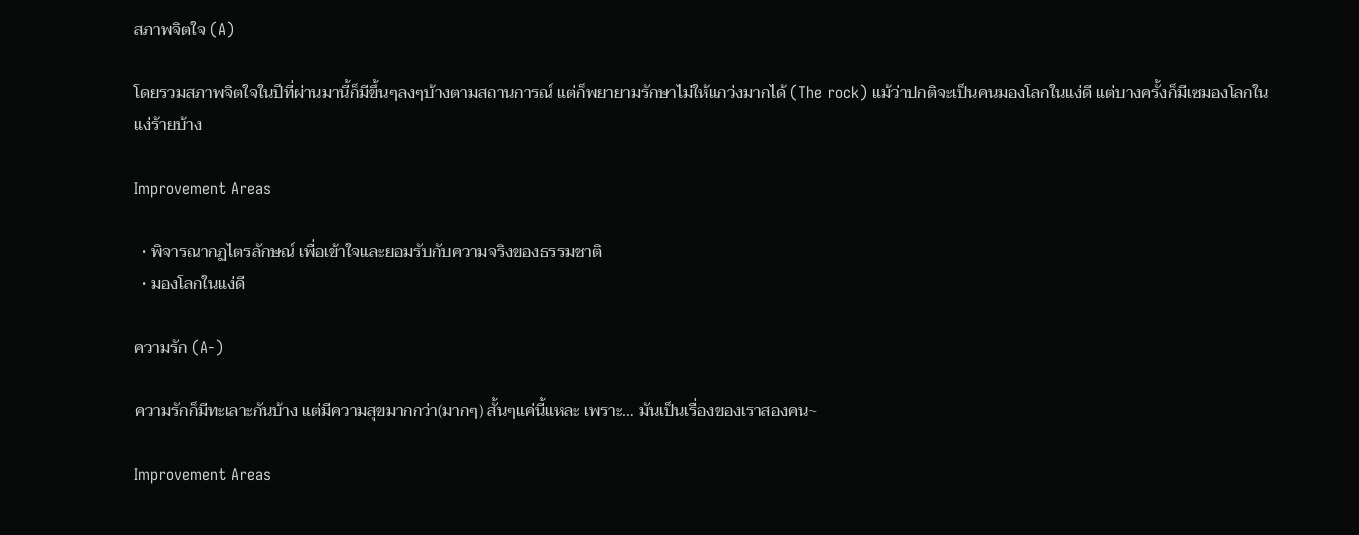สภาพจิตใจ (A)

โดยรวมสภาพจิตใจในปีที่ผ่านมานี้ก็มีขึ้นๆลงๆบ้างตามสถานการณ์ แต่ก็พยายามรักษาไม่ให้แกว่งมากได้ (The rock) แม้ว่าปกติจะเป็นคนมองโลกในแง่ดี แต่บางครั้งก็มีเซมองโลกในแง่ร้ายบ้าง

Improvement Areas

  • พิจารณากฏไตรลักษณ์ เพื่อเข้าใจและยอมรับกับความจริงของธรรมชาติ
  • มองโลกในแง่ดี

ความรัก (A-)

ความรักก็มีทะเลาะกันบ้าง แต่มีความสุขมากกว่า(มากๆ) สั้นๆแค่นี้แหละ เพราะ… มันเป็นเรื่องของเราสองคน~

Improvement Areas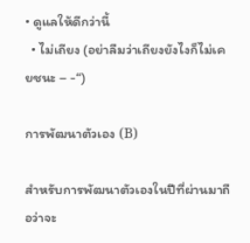• ดูแลให้ดีกว่านี้
  • ไม่เถียง (อย่าลืมว่าเถียงยังไงก็ไม่เคยชนะ – -“)

การพัฒนาตัวเอง (B)

สำหรับการพัฒนาตัวเองในปีที่ผ่านมาถือว่าจะ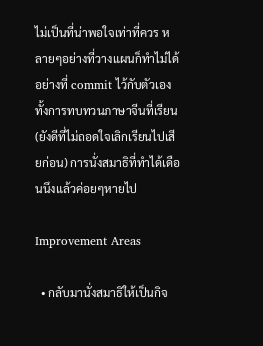ไม่เป็นที่น่าพอใจเท่าที่ควร หลายๆอย่างที่วางแผนก็ทำไม่ได้อย่างที่ commit ไว้กับตัวเองทั้งการทบทวนภาษาจีนที่เรียน (ยังดีที่ไม่ถอดใจเลิกเรียนไปเสียก่อน) การนั่งสมาธิที่ทำได้เดือนนึงแล้วค่อยๆหายไป

Improvement Areas

  • กลับมานั่งสมาธิให้เป็นกิจ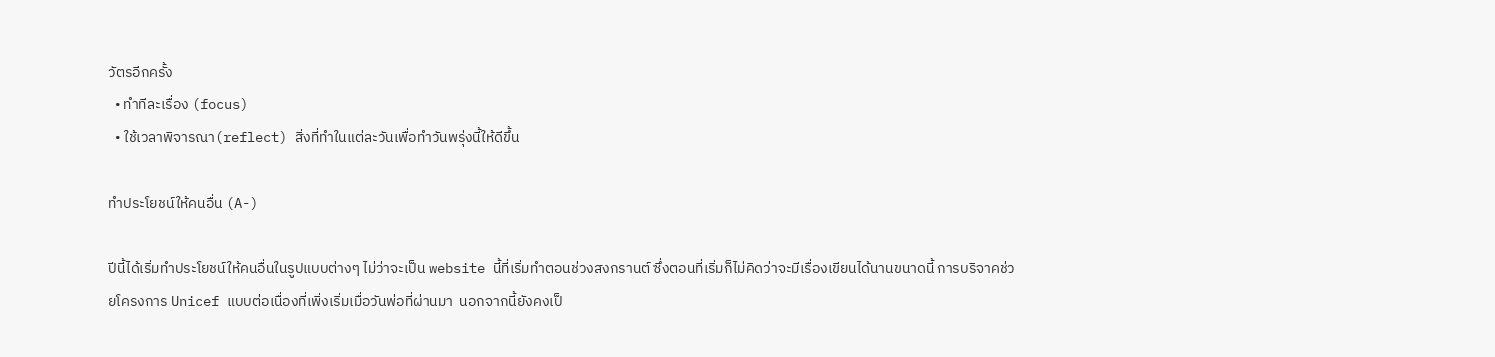วัตรอีกครั้ง
  • ทำทีละเรื่อง (focus)
  • ใช้เวลาพิจารณา(reflect) สิ่งที่ทำในแต่ละวันเพื่อทำวันพรุ่งนี้ให้ดีขึ้น

ทำประโยชน์ให้คนอื่น (A-)

ปีนี้ได้เริ่มทำประโยชน์ให้คนอื่นในรูปแบบต่างๆ ไม่ว่าจะเป็น website นี้ที่เริ่มทำตอนช่วงสงกรานต์ ซึ่งตอนที่เริ่มก็ไม่คิดว่าจะมีเรื่องเขียนได้นานขนาดนี้ การบริจาคช่วยโครงการ Unicef แบบต่อเนื่องที่เพิ่งเริ่มเมื่อวันพ่อที่ผ่านมา  นอกจากนี้ยังคงเป็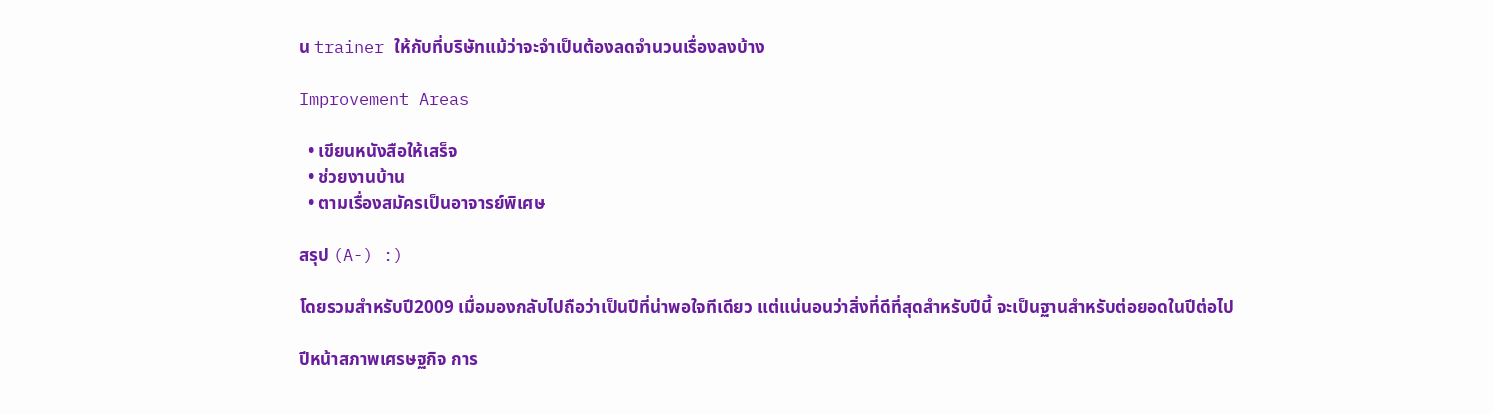น trainer ให้กับที่บริษัทแม้ว่าจะจำเป็นต้องลดจำนวนเรื่องลงบ้าง

Improvement Areas

  • เขียนหนังสือให้เสร็จ
  • ช่วยงานบ้าน
  • ตามเรื่องสมัครเป็นอาจารย์พิเศษ

สรุป (A-) :)

โดยรวมสำหรับปี2009 เมื่อมองกลับไปถือว่าเป็นปีที่น่าพอใจทีเดียว แต่แน่นอนว่าสิ่งที่ดีที่สุดสำหรับปีนี้ จะเป็นฐานสำหรับต่อยอดในปีต่อไป

ปีหน้าสภาพเศรษฐกิจ การ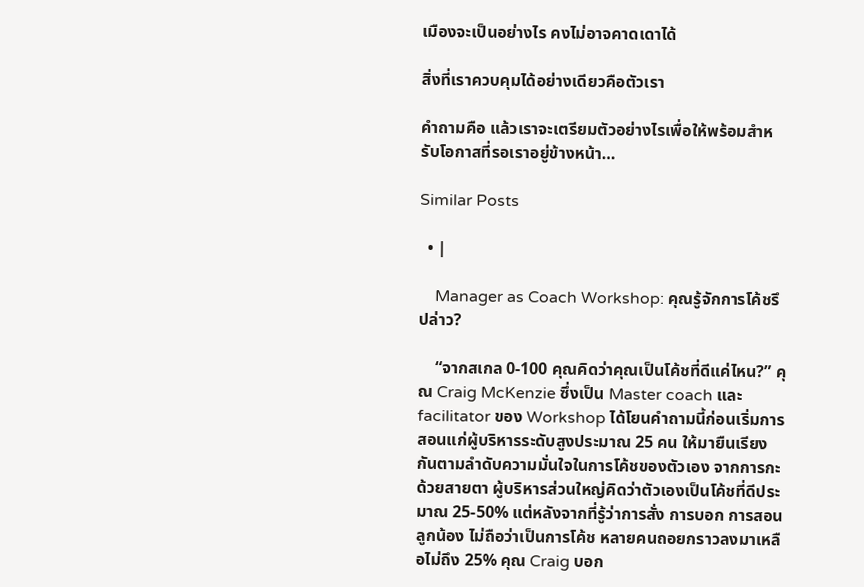เมืองจะเป็นอย่างไร คงไม่อาจคาดเดาได้

สิ่งที่เราควบคุมได้อย่างเดียวคือตัวเรา

คำถามคือ แล้วเราจะเตรียมตัวอย่างไรเพื่อให้พร้อมสำหรับโอกาสที่รอเราอยู่ข้างหน้า…

Similar Posts

  • |

    Manager as Coach Workshop: คุณรู้จักการโค้ชรึปล่าว?

    “จากสเกล 0-100 คุณคิดว่าคุณเป็นโค้ชที่ดีแค่ไหน?” คุณ Craig McKenzie ซึ่งเป็น Master coach และ facilitator ของ Workshop ได้โยนคำถามนี้ก่อนเริ่มการสอนแก่ผู้บริหารระดับสูงประมาณ 25 คน ให้มายืนเรียงกันตามลำดับความมั่นใจในการโค้ชของตัวเอง จากการกะด้วยสายตา ผู้บริหารส่วนใหญ่คิดว่าตัวเองเป็นโค้ชที่ดีประมาณ 25-50% แต่หลังจากที่รู้ว่าการสั่ง การบอก การสอนลูกน้อง ไม่ถือว่าเป็นการโค้ช หลายคนถอยกราวลงมาเหลือไม่ถึง 25% คุณ Craig บอก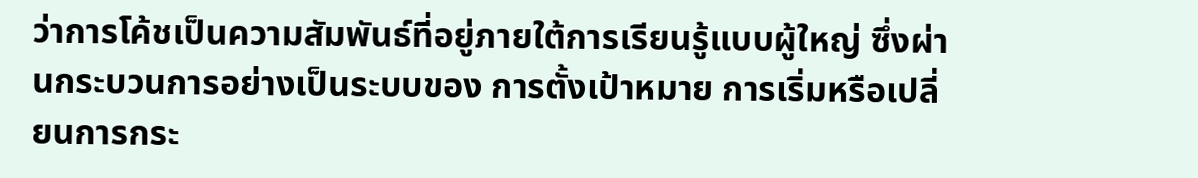ว่าการโค้ชเป็นความสัมพันธ์ที่อยู่ภายใต้การเรียนรู้แบบผู้ใหญ่ ซึ่งผ่านกระบวนการอย่างเป็นระบบของ การตั้งเป้าหมาย การเริ่มหรือเปลี่ยนการกระ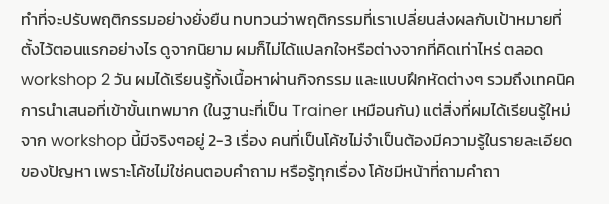ทำที่จะปรับพฤติกรรมอย่างยั่งยืน ทบทวนว่าพฤติกรรมที่เราเปลี่ยนส่งผลกับเป้าหมายที่ตั้งไว้ตอนแรกอย่างไร ดูจากนิยาม ผมก็ไม่ได้แปลกใจหรือต่างจากที่คิดเท่าไหร่ ตลอด workshop 2 วัน ผมได้เรียนรู้ทั้งเนื้อหาผ่านกิจกรรม และแบบฝึกหัดต่างๆ รวมถึงเทคนิคการนำเสนอที่เข้าขั้นเทพมาก (ในฐานะที่เป็น Trainer เหมือนกัน) แต่สิ่งที่ผมได้เรียนรู้ใหม่จาก workshop นี้มีจริงๆอยู่ 2-3 เรื่อง คนที่เป็นโค้ชไม่จำเป็นต้องมีความรู้ในรายละเอียดของปัญหา เพราะโค้ชไม่ใช่คนตอบคำถาม หรือรู้ทุกเรื่อง โค้ชมีหน้าที่ถามคำถา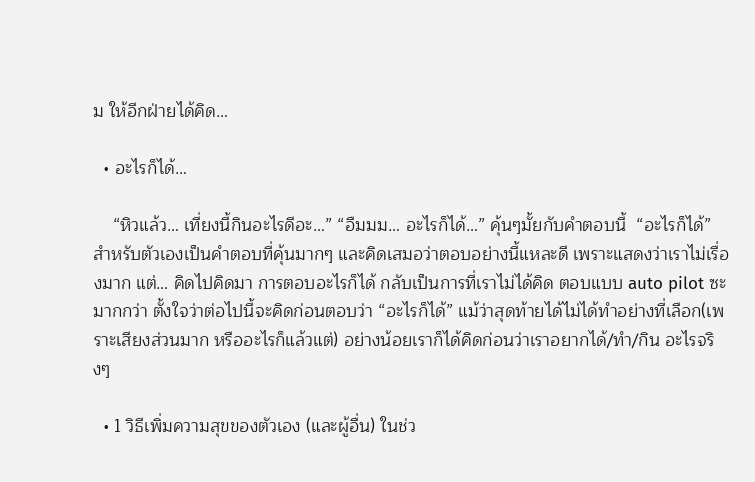ม ให้อีกฝ่ายได้คิด…

  • อะไรก็ได้…

    “หิวแล้ว… เที่ยงนี้กินอะไรดีอะ…” “อืมมม… อะไรก็ได้…” คุ้นๆมั้ยกับคำตอบนี้  “อะไรก็ได้” สำหรับตัวเองเป็นคำตอบที่คุ้นมากๆ และคิดเสมอว่าตอบอย่างนี้แหละดี เพราะแสดงว่าเราไม่เรื่องมาก แต่… คิดไปคิดมา การตอบอะไรก็ได้ กลับเป็นการที่เราไม่ได้คิด ตอบแบบ auto pilot ซะมากกว่า ตั้งใจว่าต่อไปนี้จะคิดก่อนตอบว่า “อะไรก็ได้” แม้ว่าสุดท้ายได้ไม่ได้ทำอย่างที่เลือก(เพราะเสียงส่วนมาก หรืออะไรก็แล้วแต่) อย่างน้อยเราก็ได้คิดก่อนว่าเราอยากได้/ทำ/กิน อะไรจริงๆ

  • 1 วิธีเพิ่มความสุขของตัวเอง (และผู้อื่น) ในช่ว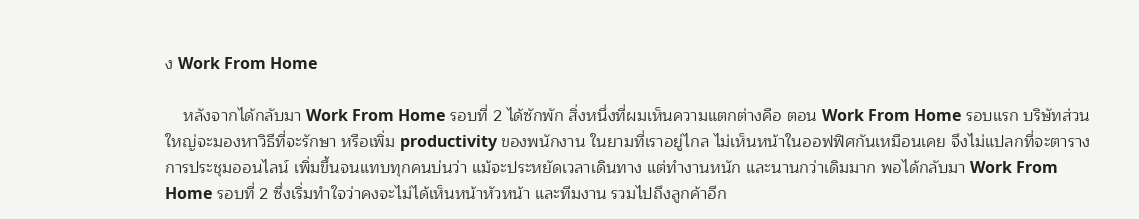ง Work From Home

    หลังจากได้กลับมา Work From Home รอบที่ 2 ได้ซักพัก สิ่งหนึ่งที่ผมเห็นความแตกต่างคือ ตอน Work From Home รอบแรก บริษัทส่วนใหญ่จะมองหาวิธีที่จะรักษา หรือเพิ่ม productivity ของพนักงาน ในยามที่เราอยู่ไกล ไม่เห็นหน้าในออฟฟิศกันเหมือนเคย จึงไม่แปลกที่จะตารางการประชุมออนไลน์ เพิ่มขึ้นจนแทบทุกคนบ่นว่า แม้จะประหยัดเวลาเดินทาง แต่ทำงานหนัก และนานกว่าเดิมมาก พอได้กลับมา Work From Home รอบที่ 2 ซึ่งเริ่มทำใจว่าคงจะไม่ได้เห็นหน้าหัวหน้า และทีมงาน รวมไปถึงลูกค้าอีก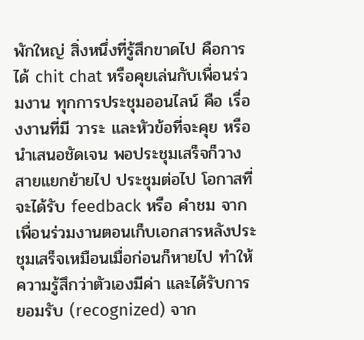พักใหญ่ สิ่งหนึ่งที่รู้สึกขาดไป คือการได้ chit chat หรือคุยเล่นกับเพื่อนร่วมงาน ทุกการประชุมออนไลน์ คือ เรื่องงานที่มี วาระ และหัวข้อที่จะคุย หรือนำเสนอชัดเจน พอประชุมเสร็จก็วางสายแยกย้ายไป ประชุมต่อไป โอกาสที่จะได้รับ feedback หรือ คำชม จากเพื่อนร่วมงานตอนเก็บเอกสารหลังประชุมเสร็จเหมือนเมื่อก่อนก็หายไป ทำให้ความรู้สึกว่าตัวเองมีค่า และได้รับการยอมรับ (recognized) จาก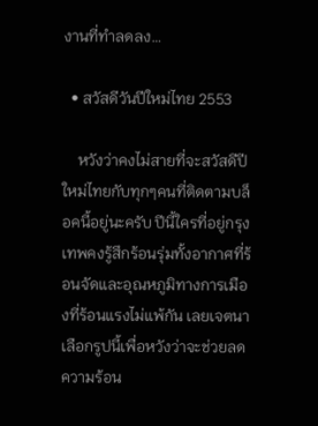งานที่ทำลดลง…

  • สวัสดีวันปีใหม่ไทย 2553

    หวังว่าคงไม่สายที่จะสวัสดีปีใหม่ไทยกับทุกๆคนที่ติดตามบล็อคนี้อยู่นะครับ ปีนี้ใครที่อยู่กรุงเทพคงรู้สึกร้อนรุ่มทั้งอากาศที่ร้อนจัดและอุณหภูมิทางการเมืองที่ร้อนแรงไม่แพ้กัน เลยเจตนาเลือกรูปนี้เพื่อหวังว่าจะช่วยลดความร้อน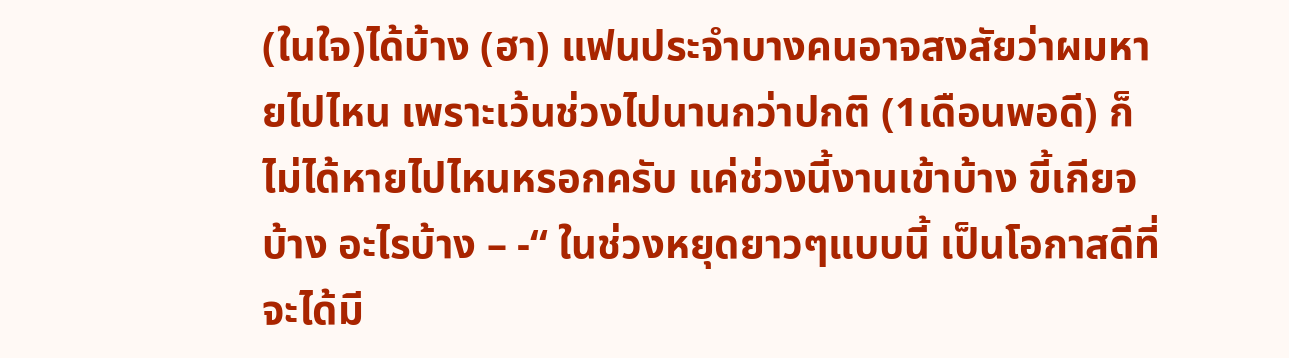(ในใจ)ได้บ้าง (ฮา) แฟนประจำบางคนอาจสงสัยว่าผมหายไปไหน เพราะเว้นช่วงไปนานกว่าปกติ (1เดือนพอดี) ก็ไม่ได้หายไปไหนหรอกครับ แค่ช่วงนี้งานเข้าบ้าง ขี้เกียจบ้าง อะไรบ้าง – -“ ในช่วงหยุดยาวๆแบบนี้ เป็นโอกาสดีที่จะได้มี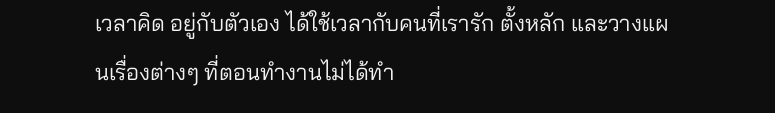เวลาคิด อยู่กับตัวเอง ได้ใช้เวลากับคนที่เรารัก ตั้งหลัก และวางแผนเรื่องต่างๆ ที่ตอนทำงานไม่ได้ทำ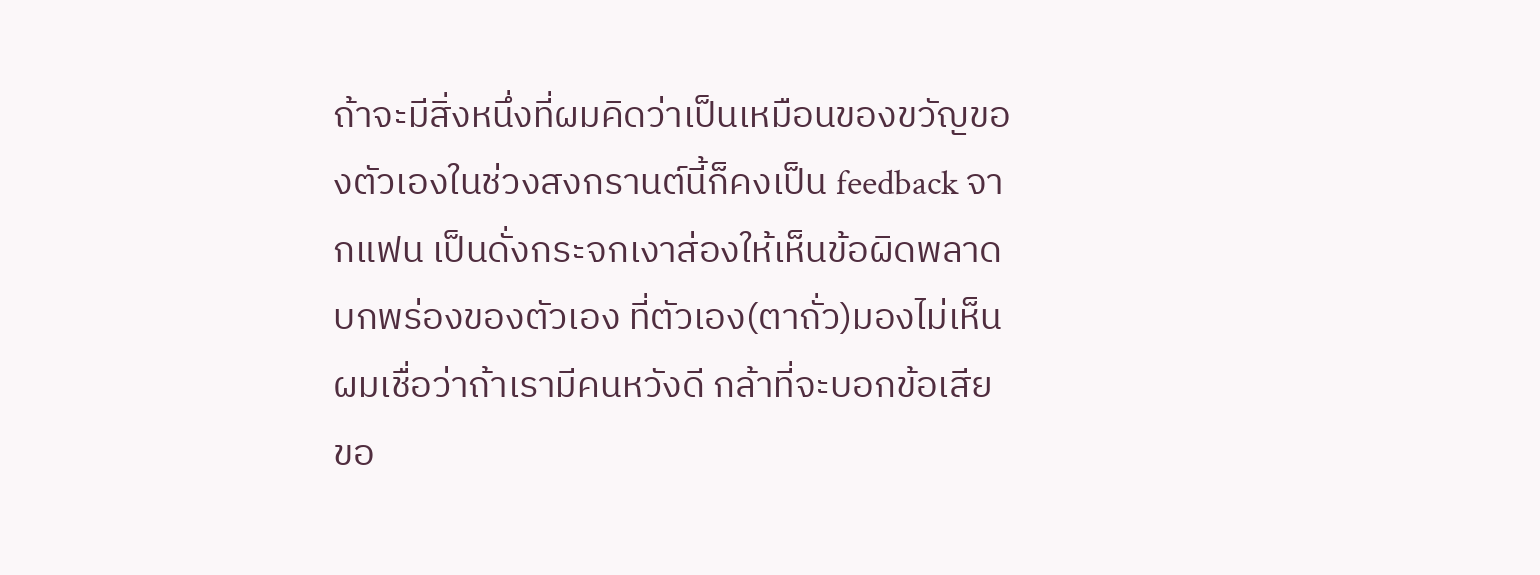ถ้าจะมีสิ่งหนึ่งที่ผมคิดว่าเป็นเหมือนของขวัญของตัวเองในช่วงสงกรานต์นี้ก็คงเป็น feedback จากแฟน เป็นดั่งกระจกเงาส่องให้เห็นข้อผิดพลาด บกพร่องของตัวเอง ที่ตัวเอง(ตาถั่ว)มองไม่เห็น ผมเชื่อว่าถ้าเรามีคนหวังดี กล้าที่จะบอกข้อเสียขอ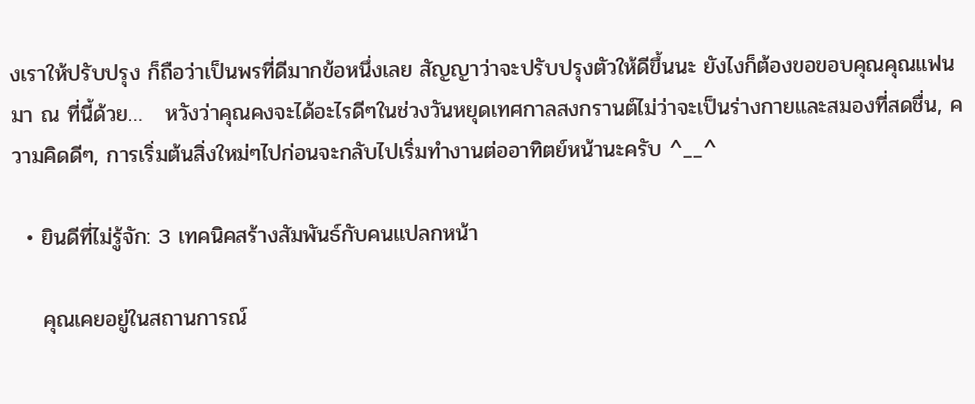งเราให้ปรับปรุง ก็ถือว่าเป็นพรที่ดีมากข้อหนึ่งเลย สัญญาว่าจะปรับปรุงตัวให้ดีขึ้นนะ ยังไงก็ต้องขอขอบคุณคุณแฟนมา ณ ที่นี้ด้วย…   หวังว่าคุณคงจะได้อะไรดีๆในช่วงวันหยุดเทศกาลสงกรานต์ไม่ว่าจะเป็นร่างกายและสมองที่สดชื่น, ความคิดดีๆ, การเริ่มต้นสิ่งใหม่ๆไปก่อนจะกลับไปเริ่มทำงานต่ออาทิตย์หน้านะครับ ^__^

  • ยินดีที่ไม่รู้จัก: 3 เทคนิคสร้างสัมพันธ์กับคนแปลกหน้า

    คุณเคยอยู่ในสถานการณ์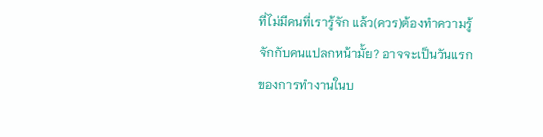ที่ไม่มีคนที่เรารู้จัก แล้ว(ควร)ต้องทำความรู้จักกับคนแปลกหน้ามั้ย? อาจจะเป็นวันแรกของการทำงานในบ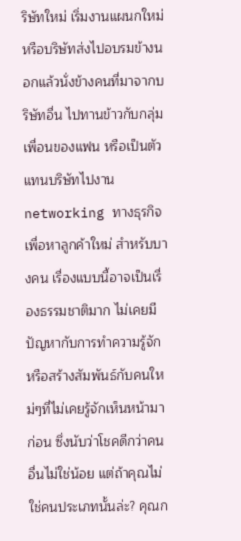ริษัทใหม่ เริ่มงานแผนกใหม่ หรือบริษัทส่งไปอบรมข้างนอกแล้วนั่งข้างคนที่มาจากบริษัทอื่น ไปทานข้าวกับกลุ่มเพื่อนของแฟน หรือเป็นตัวแทนบริษัทไปงาน networking ทางธุรกิจเพื่อหาลูกค้าใหม่ สำหรับบางคน เรื่องแบบนี้อาจเป็นเรื่องธรรมชาติมาก ไม่เคยมีปัญหากับการทำความรู้จัก หรือสร้างสัมพันธ์กับคนใหม่ๆที่ไม่เคยรู้จักเห็นหน้ามาก่อน ซึ่งนับว่าโชคดีกว่าคนอื่นไม่ใช่น้อย แต่ถ้าคุณไม่ใช่คนประเภทนั้นล่ะ? คุณก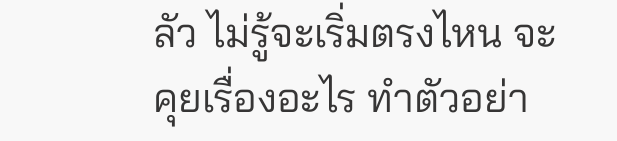ลัว ไม่รู้จะเริ่มตรงไหน จะคุยเรื่องอะไร ทำตัวอย่า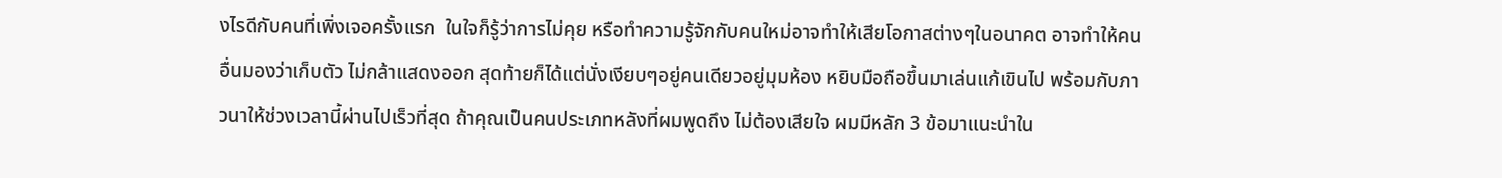งไรดีกับคนที่เพิ่งเจอครั้งแรก  ในใจก็รู้ว่าการไม่คุย หรือทำความรู้จักกับคนใหม่อาจทำให้เสียโอกาสต่างๆในอนาคต อาจทำให้คนอื่นมองว่าเก็บตัว ไม่กล้าแสดงออก สุดท้ายก็ได้แต่นั่งเงียบๆอยู่คนเดียวอยู่มุมห้อง หยิบมือถือขึ้นมาเล่นแก้เขินไป พร้อมกับภาวนาให้ช่วงเวลานี้ผ่านไปเร็วที่สุด ถ้าคุณเป็นคนประเภทหลังที่ผมพูดถึง ไม่ต้องเสียใจ ผมมีหลัก 3 ข้อมาแนะนำใน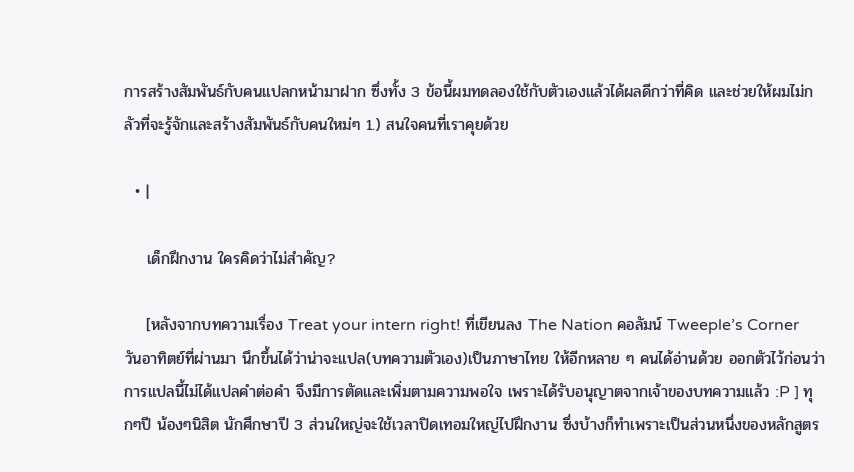การสร้างสัมพันธ์กับคนแปลกหน้ามาฝาก ซึ่งทั้ง 3 ข้อนี้ผมทดลองใช้กับตัวเองแล้วได้ผลดีกว่าที่คิด และช่วยให้ผมไม่กลัวที่จะรู้จักและสร้างสัมพันธ์กับคนใหม่ๆ 1.) สนใจคนที่เราคุยด้วย

  • |

    เด็กฝึกงาน ใครคิดว่าไม่สำคัญ?

    [หลังจากบทความเรื่อง Treat your intern right! ที่เขียนลง The Nation คอลัมน์ Tweeple’s Corner วันอาทิตย์ที่ผ่านมา นึกขึ้นได้ว่าน่าจะแปล(บทความตัวเอง)เป็นภาษาไทย ให้อีกหลาย ๆ คนได้อ่านด้วย ออกตัวไว้ก่อนว่าการแปลนี้ไม่ได้แปลคำต่อคำ จึงมีการตัดและเพิ่มตามความพอใจ เพราะได้รับอนุญาตจากเจ้าของบทความแล้ว :P ] ทุกๆปี น้องๆนิสิต นักศึกษาปี 3 ส่วนใหญ่จะใช้เวลาปิดเทอมใหญ่ไปฝึกงาน ซึ่งบ้างก็ทำเพราะเป็นส่วนหนึ่งของหลักสูตร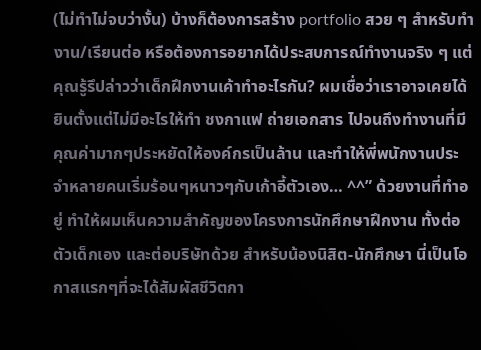(ไม่ทำไม่จบว่างั้น) บ้างก็ต้องการสร้าง portfolio สวย ๆ สำหรับทำงาน/เรียนต่อ หรือต้องการอยากได้ประสบการณ์ทำงานจริง ๆ แต่คุณรู้รึปล่าวว่าเด็กฝึกงานเค้าทำอะไรกัน? ผมเชื่อว่าเราอาจเคยได้ยินตั้งแต่ไม่มีอะไรให้ทำ ชงกาแฟ ถ่ายเอกสาร ไปจนถึงทำงานที่มีคุณค่ามากๆประหยัดให้องค์กรเป็นล้าน และทำให้พี่พนักงานประจำหลายคนเริ่มร้อนๆหนาวๆกับเก้าอี้ตัวเอง… ^^” ด้วยงานที่ทำอยู่ ทำให้ผมเห็นความสำคัญของโครงการนักศึกษาฝึกงาน ทั้งต่อตัวเด็กเอง และต่อบริษัทด้วย สำหรับน้องนิสิต-นักศึกษา นี่เป็นโอกาสแรกๆที่จะได้สัมผัสชีวิตกา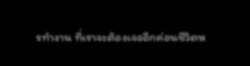รทำงาน ที่เราจะต้องเจออีกค่อนชีวิตห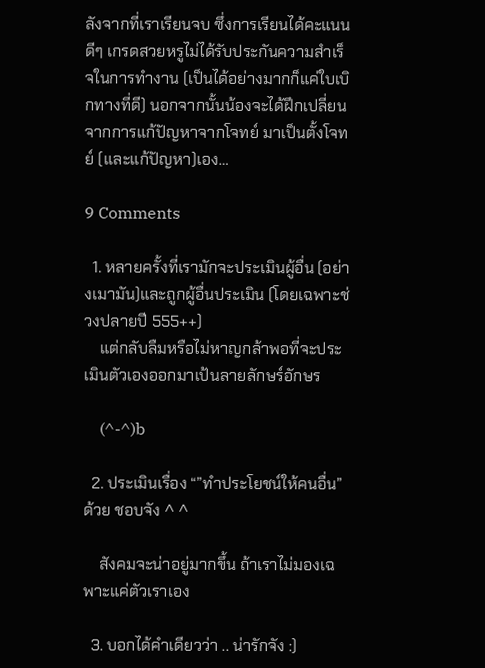ลังจากที่เราเรียนจบ ซึ่งการเรียนได้คะแนนดีๆ เกรดสวยหรูไม่ได้รับประกันความสำเร็จในการทำงาน (เป็นได้อย่างมากก็แค่ใบเบิกทางที่ดี) นอกจากนั้นน้องจะได้ฝึกเปลี่ยนจากการแก้ปัญหาจากโจทย์ มาเป็นตั้งโจทย์ (และแก้ปัญหา)เอง…

9 Comments

  1. หลายครั้งที่เรามักจะประเมินผู้อื่น (อย่างเมามัน)และถูกผู้อื่นประเมิน (โดยเฉพาะช่วงปลายปี 555++)
    แต่กลับลืมหรือไม่หาญกล้าพอที่จะประเมินตัวเองออกมาเป้นลายลักษร์อักษร

    (^-^)b

  2. ประเมินเรื่อง “”ทำประโยชน์ให้คนอื่น” ด้วย ชอบจัง ^ ^

    สังคมจะน่าอยู่มากขึ้น ถ้าเราไม่มองเฉพาะแค่ตัวเราเอง

  3. บอกได้คำเดียวว่า .. น่ารักจัง :)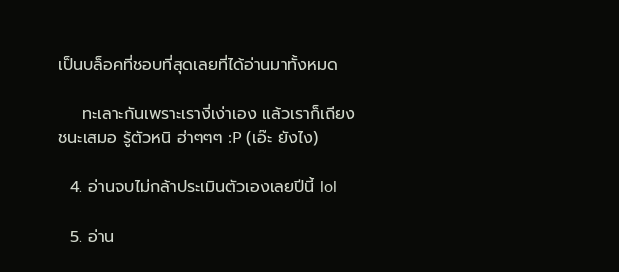เป็นบล็อคที่ชอบที่สุดเลยที่ได้อ่านมาทั้งหมด

    ทะเลาะกันเพราะเรางี่เง่าเอง แล้วเราก็เถียงชนะเสมอ รู้ตัวหนิ ฮ่าๆๆๆ :P (เอ๊ะ ยังไง)

  4. อ่านจบไม่กล้าประเมินตัวเองเลยปีนี้ lol

  5. อ่าน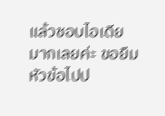แล้วชอบไอเดียมากเลยค่ะ ขอยืมหัวข้อไปป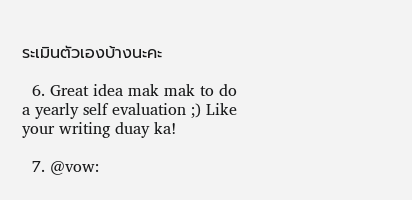ระเมินตัวเองบ้างนะคะ

  6. Great idea mak mak to do a yearly self evaluation ;) Like your writing duay ka!

  7. @vow: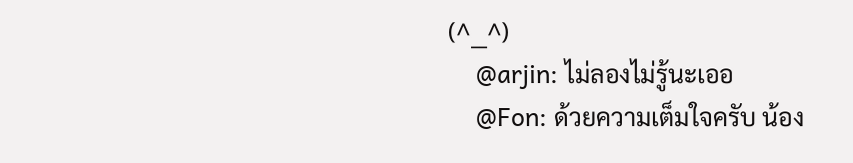(^__^)
    @arjin: ไม่ลองไม่รู้นะเออ
    @Fon: ด้วยความเต็มใจครับ น้อง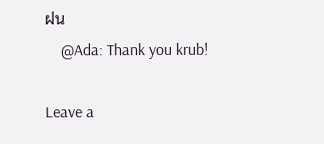ฝน
    @Ada: Thank you krub!

Leave a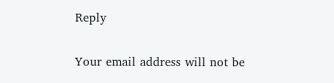Reply

Your email address will not be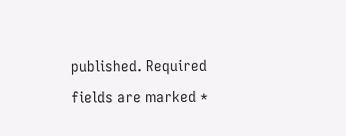published. Required fields are marked *